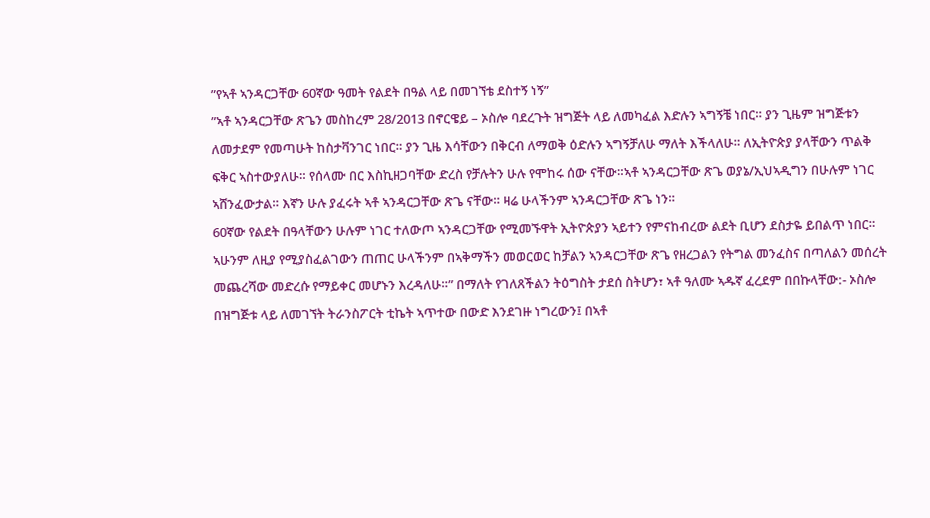”የኣቶ ኣንዳርጋቸው 60ኛው ዓመት የልደት በዓል ላይ በመገኘቴ ደስተኝ ነኝ”
”ኣቶ ኣንዳርጋቸው ጽጌን መስከረም 28/2013 በኖርዌይ – ኦስሎ ባደረጉት ዝግጅት ላይ ለመካፈል እድሉን ኣግኝቼ ነበር። ያን ጊዜም ዝግጅቱን ለመታደም የመጣሁት ከስታቫንገር ነበር። ያን ጊዜ እሳቸውን በቅርብ ለማወቅ ዕድሉን ኣግኝቻለሁ ማለት እችላለሁ። ለኢትዮጵያ ያላቸውን ጥልቅ ፍቅር ኣስተውያለሁ። የሰላሙ በር እስኪዘጋባቸው ድረስ የቻሉትን ሁሉ የሞከሩ ሰው ናቸው።ኣቶ ኣንዳርጋቸው ጽጌ ወያኔ/ኢህኣዲግን በሁሉም ነገር ኣሸንፈውታል። እኛን ሁሉ ያፈሩት ኣቶ ኣንዳርጋቸው ጽጌ ናቸው። ዛሬ ሁላችንም ኣንዳርጋቸው ጽጌ ነን።
60ኛው የልደት በዓላቸውን ሁሉም ነገር ተለውጦ ኣንዳርጋቸው የሚመኙዋት ኢትዮጵያን ኣይተን የምናከብረው ልደት ቢሆን ደስታዬ ይበልጥ ነበር። ኣሁንም ለዚያ የሚያስፈልገውን ጠጠር ሁላችንም በኣቅማችን መወርወር ከቻልን ኣንዳርጋቸው ጽጌ የዘረጋልን የትግል መንፈስና በጣለልን መሰረት መጨረሻው መድረሱ የማይቀር መሆኑን እረዳለሁ።” በማለት የገለጸችልን ትዕግስት ታደሰ ስትሆን፣ ኣቶ ዓለሙ ኣዱኛ ፈረደም በበኩላቸው:- ኦስሎ በዝግጅቱ ላይ ለመገኘት ትራንስፖርት ቲኬት ኣጥተው በውድ እንደገዙ ነግረውን፤ በኣቶ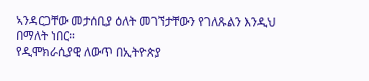ኣንዳርጋቸው መታሰቢያ ዕለት መገኘታቸውን የገለጹልን እንዲህ በማለት ነበር።
የዲሞክራሲያዊ ለውጥ በኢትዮጵያ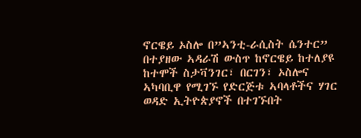ኖርዌይ ኦስሎ በ”ኣንቲ-ራሲስት ሴንተር” በተያዘው ኣዳራሽ ውስጥ ከኖርዌይ ከተለያዩ ከተሞች ስታቫንገር፣ በርገን፣ ኦስሎና ኣካባቢዋ የሚገኙ የድርጅቱ ኣባላቶችና ሃገር ወዳድ ኢትዮጵያኖች በተገኙበት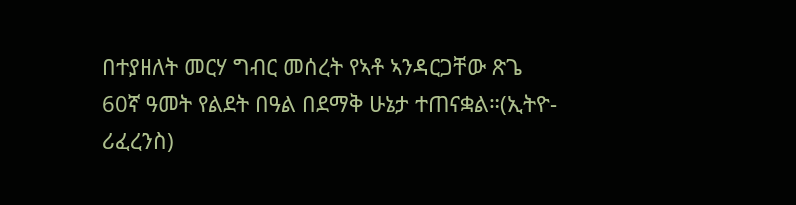በተያዘለት መርሃ ግብር መሰረት የኣቶ ኣንዳርጋቸው ጽጌ 60ኛ ዓመት የልደት በዓል በደማቅ ሁኔታ ተጠናቋል።(ኢትዮ- ሪፈረንስ)